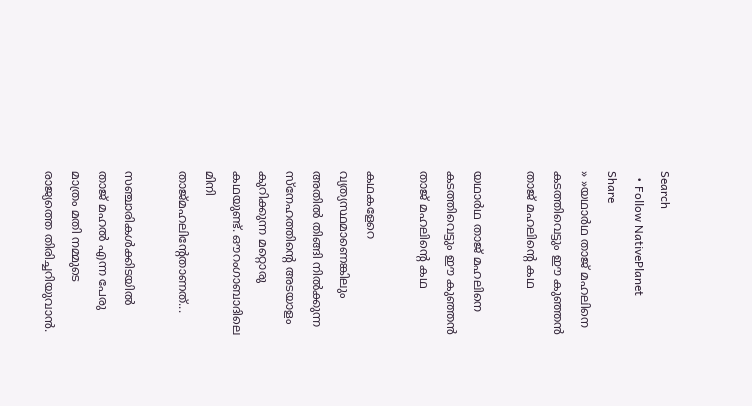Search
  • Follow NativePlanet
Share
» »യഥാർഥ താജ് മഹലിനെ കടത്തിവെട്ടും ഈ കുഞ്ഞന്‍ താജ് മഹലിന്‍റെ കഥ

യഥാർഥ താജ് മഹലിനെ കടത്തിവെട്ടും ഈ കുഞ്ഞന്‍ താജ് മഹലിന്‍റെ കഥ

കഥകളേറെ വ്യത്യസ്ഥമാണെങ്കിലും അതിൽ തിങ്ങി നിൽക്കുന്ന സ്നേഹത്തിന്റെ അടയാളം കുറിക്കുന്ന മറ്റൊരു കഥയുണ്ട്. ഔറംഗാബാദിലെ മിനി താജ്മഹലിന്‍റേതാണത്...

സഞ്ചാരികൾക്കിടയിൽ താജ് മഹൽ എന്ന പേരു മാത്രം മതി നമ്മുടെ രാജ്യത്തെ തിരിച്ചറിയുവാൻ.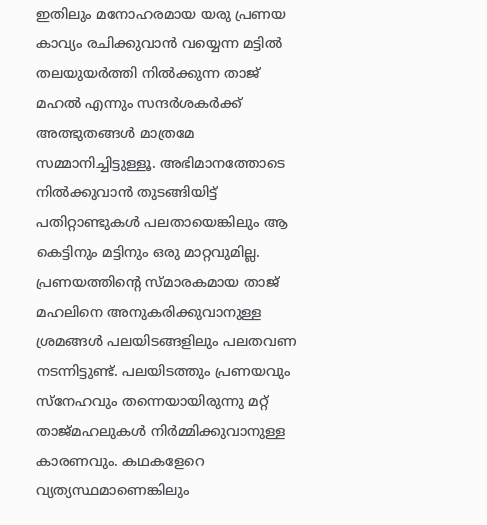ഇതിലും മനോഹരമായ യരു പ്രണയ കാവ്യം രചിക്കുവാൻ വയ്യെന്ന മട്ടിൽ തലയുയർത്തി നിൽക്കുന്ന താജ് മഹൽ എന്നും സന്ദർശകർക്ക് അത്ഭുതങ്ങൾ മാത്രമേ സമ്മാനിച്ചിട്ടുള്ളൂ. അഭിമാനത്തോടെ നില്‍ക്കുവാൻ തുടങ്ങിയിട്ട് പതിറ്റാണ്ടുകൾ പലതായെങ്കിലും ആ കെട്ടിനും മട്ടിനും ഒരു മാറ്റവുമില്ല.
പ്രണയത്തിന്റെ സ്മാരകമായ താജ് മഹലിനെ അനുകരിക്കുവാനുള്ള ശ്രമങ്ങൾ പലയിടങ്ങളിലും പലതവണ നടന്നിട്ടുണ്ട്. പലയിടത്തും പ്രണയവും സ്നേഹവും തന്നെയായിരുന്നു മറ്റ് താജ്മഹലുകൾ നിർമ്മിക്കുവാനുള്ള കാരണവും. കഥകളേറെ വ്യത്യസ്ഥമാണെങ്കിലും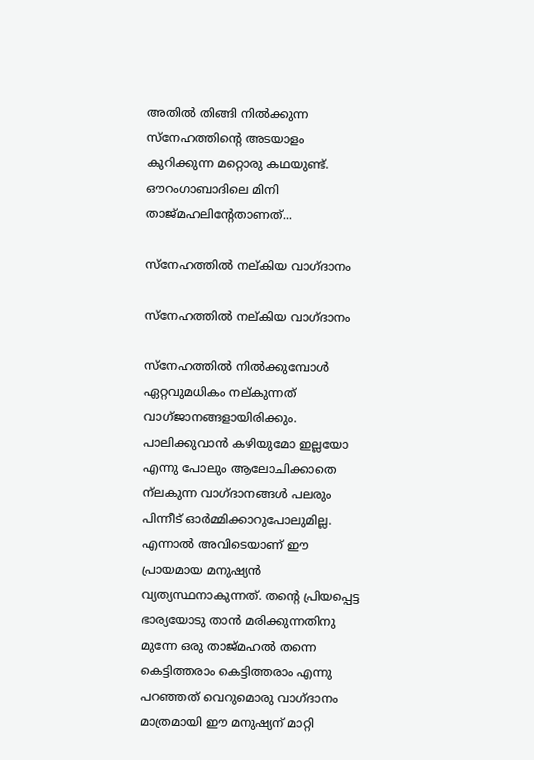അതിൽ തിങ്ങി നിൽക്കുന്ന സ്നേഹത്തിന്റെ അടയാളം കുറിക്കുന്ന മറ്റൊരു കഥയുണ്ട്. ഔറംഗാബാദിലെ മിനി താജ്മഹലിന്‍റേതാണത്...

സ്നേഹത്തിൽ നല്കിയ വാഗ്ദാനം

സ്നേഹത്തിൽ നല്കിയ വാഗ്ദാനം

സ്നേഹത്തിൽ നിൽക്കുമ്പോൾ ഏറ്റവുമധികം നല്കുന്നത് വാഗ്ജാനങ്ങളായിരിക്കും. പാലിക്കുവാൻ കഴിയുമോ ഇല്ലയോ എന്നു പോലും ആലോചിക്കാതെ ന്ലകുന്ന വാഗ്ദാനങ്ങൾ പലരും പിന്നീട് ഓർമ്മിക്കാറുപോലുമില്ല. എന്നാൽ അവിടെയാണ് ഈ പ്രായമായ മനുഷ്യൻ വ്യത്യസ്ഥനാകുന്നത്. തന്റെ പ്രിയപ്പെട്ട ഭാര്യയോടു താൻ മരിക്കുന്നതിനു മുന്നേ ഒരു താജ്മഹൽ തന്നെ കെട്ടിത്തരാം കെട്ടിത്തരാം എന്നു പറഞ്ഞത് വെറുമൊരു വാഗ്ദാനം മാത്രമായി ഈ മനുഷ്യന് മാറ്റി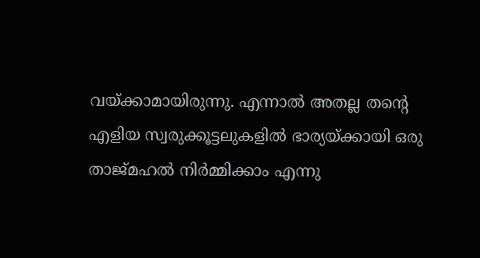വയ്ക്കാമായിരുന്നു. എന്നാൽ അതല്ല തന്‍റെ എളിയ സ്വരുക്കൂട്ടലുകളിൽ ഭാര്യയ്ക്കായി ഒരു താജ്മഹൽ നിർമ്മിക്കാം എന്നു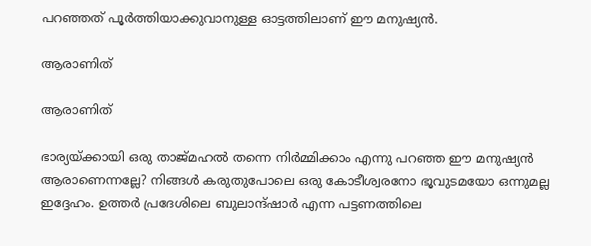പറഞ്ഞത് പൂര്‍ത്തിയാക്കുവാനുള്ള ഓട്ടത്തിലാണ് ഈ മനുഷ്യൻ.

ആരാണിത്

ആരാണിത്

ഭാര്യയ്ക്കായി ഒരു താജ്മഹൽ തന്നെ നിർമ്മിക്കാം എന്നു പറഞ്ഞ ഈ മനുഷ്യൻ ആരാണെന്നല്ലേ? നിങ്ങൾ കരുതുപോലെ ഒരു കോടീശ്വരനോ ഭൂവുടമയോ ഒന്നുമല്ല ഇദ്ദേഹം. ഉത്തർ പ്രദേശിലെ ബുലാന്ദ്ഷാർ എന്ന പട്ടണത്തിലെ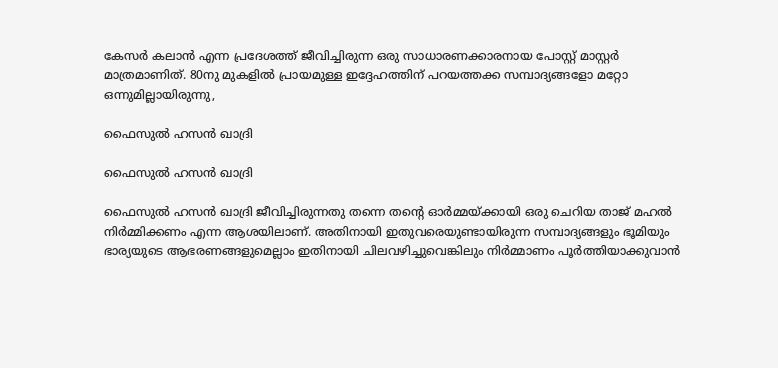കേസർ കലാൻ എന്ന പ്രദേശത്ത് ജീവിച്ചിരുന്ന ഒരു സാധാരണക്കാരനായ പോസ്റ്റ് മാസ്റ്റർ മാത്രമാണിത്. 80നു മുകളിൽ പ്രായമുള്ള ഇദ്ദേഹത്തിന് പറയത്തക്ക സമ്പാദ്യങ്ങളോ മറ്റോ ഒന്നുമില്ലായിരുന്നു,

ഫൈസുൽ ഹസൻ ഖാദ്രി

ഫൈസുൽ ഹസൻ ഖാദ്രി

ഫൈസുൽ ഹസൻ ഖാദ്രി ജീവിച്ചിരുന്നതു തന്നെ തന്‍റെ ഓർമ്മയ്ക്കായി ഒരു ചെറിയ താജ് മഹൽ നിർമ്മിക്കണം എന്ന ആശയിലാണ്. അതിനായി ഇതുവരെയുണ്ടായിരുന്ന സമ്പാദ്യങ്ങളും ഭൂമിയും ഭാര്യയുടെ ആഭരണങ്ങളുമെല്ലാം ഇതിനായി ചിലവഴിച്ചുവെങ്കിലും നിർമ്മാണം പൂർത്തിയാക്കുവാൻ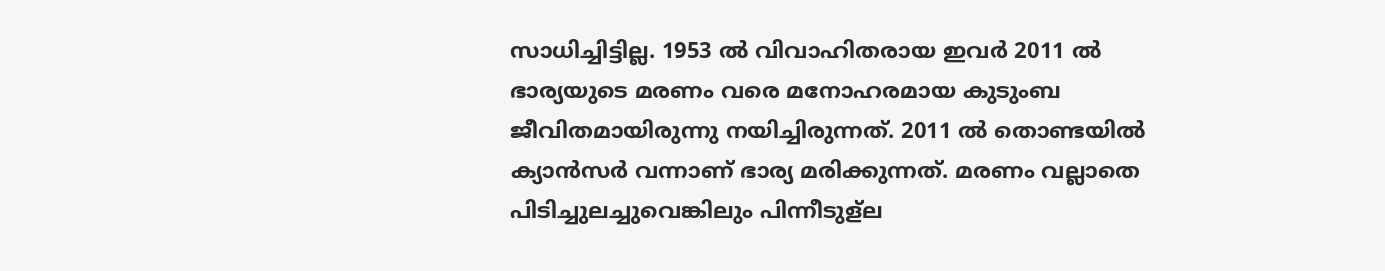സാധിച്ചിട്ടില്ല. 1953 ൽ വിവാഹിതരായ ഇവർ 2011 ൽ ഭാര്യയുടെ മരണം വരെ മനോഹരമായ കുടുംബ ജീവിതമായിരുന്നു നയിച്ചിരുന്നത്. 2011 ൽ തൊണ്ടയിൽ ക്യാൻസർ വന്നാണ് ഭാര്യ മരിക്കുന്നത്. മരണം വല്ലാതെ പിടിച്ചുലച്ചുവെങ്കിലും പിന്നീടുള്ല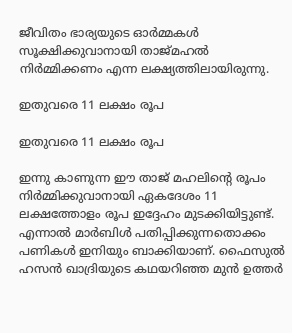ജീവിതം ഭാര്യയുടെ ഓർമ്മകൾ സൂക്ഷിക്കുവാനായി താജ്മഹൽ നിർമ്മിക്കണം എന്ന ലക്ഷ്യത്തിലായിരുന്നു.

ഇതുവരെ 11 ലക്ഷം രൂപ

ഇതുവരെ 11 ലക്ഷം രൂപ

ഇന്നു കാണുന്ന ഈ താജ് മഹലിന്‍റെ രൂപം നിർമ്മിക്കുവാനായി ഏകദേശം 11 ലക്ഷത്തോളം രൂപ ഇദ്ദേഹം മുടക്കിയിട്ടുണ്ട്. എന്നാൽ മാര്‍ബിൾ പതിപ്പിക്കുന്നതൊക്കം പണികൾ ഇനിയും ബാക്കിയാണ്. ഫൈസുൽ ഹസൻ ഖാദ്രിയുടെ കഥയറിഞ്ഞ മുൻ ഉത്തർ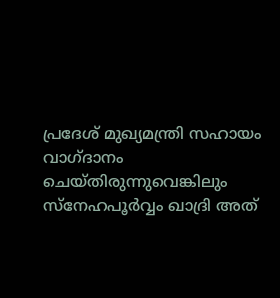പ്രദേ‌ശ് മുഖ്യമന്ത്രി സഹായം വാഗ്ദാനം ചെയ്തിരുന്നുവെങ്കിലും സ്നേഹപൂർവ്വം ഖാദ്രി അത്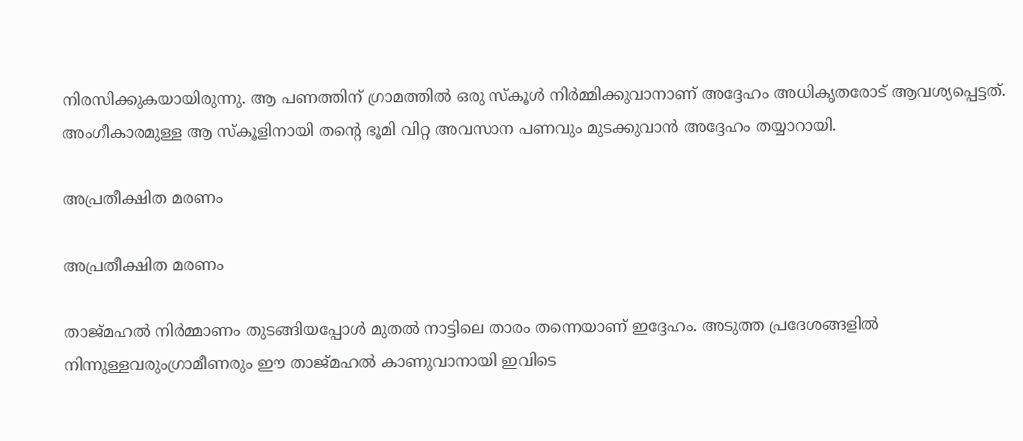നിരസിക്കുകയായിരുന്നു. ആ പണത്തിന് ഗ്രാമത്തിൽ ഒരു സ്കൂൾ നിർമ്മിക്കുവാനാണ് അദ്ദേഹം അധികൃതരോട് ആവശ്യപ്പെട്ടത്. അംഗീകാരമുള്ള ആ സ്കൂളിനായി തന്‍റെ ഭൂമി വിറ്റ അവസാന പണവും മുടക്കുവാന്‍ അദ്ദേഹം തയ്യാറായി.

അപ്രതീക്ഷിത മരണം

അപ്രതീക്ഷിത മരണം

താജ്മഹല്‍ നിര്‍മ്മാണം തുടങ്ങിയപ്പോൾ മുതൽ നാട്ടിലെ താരം തന്നെയാണ് ഇദ്ദേഹം. അടുത്ത പ്രദേശങ്ങളിൽ നിന്നുള്ളവരുംഗ്രാമീണരും ഈ താജ്മഹൽ കാണുവാനായി ഇവിടെ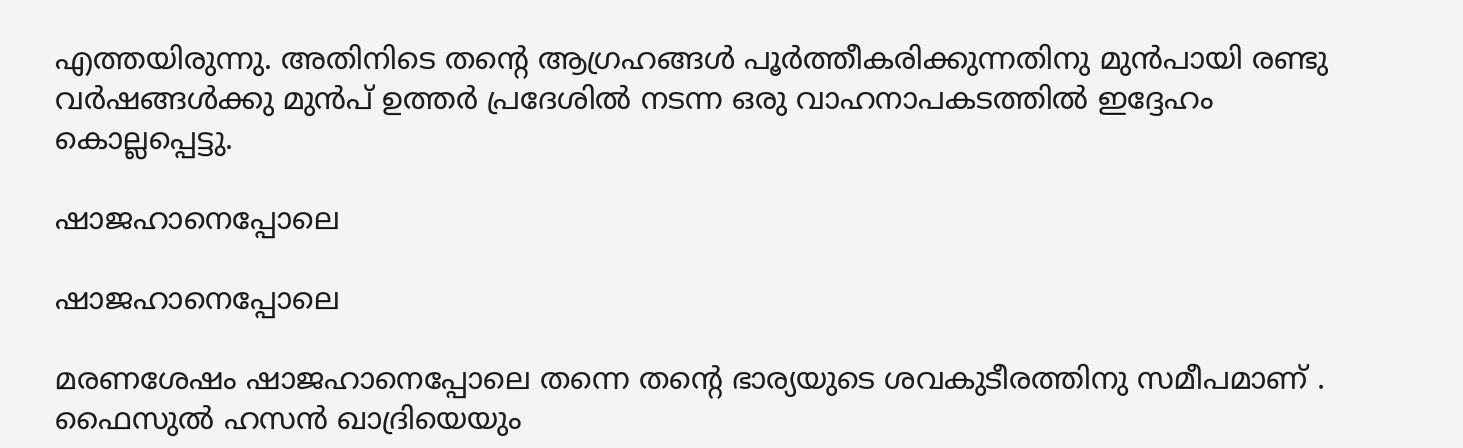എത്തയിരുന്നു. അതിനിടെ തന്റെ ആഗ്രഹങ്ങൾ പൂർത്തീകരിക്കുന്നതിനു മുന്‍പായി രണ്ടു വർഷങ്ങൾക്കു മുൻപ് ഉത്തർ പ്രദേശിൽ നടന്ന ഒരു വാഹനാപകടത്തിൽ ഇദ്ദേഹം കൊല്ലപ്പെട്ടു.

ഷാജഹാനെപ്പോലെ

ഷാജഹാനെപ്പോലെ

മരണശേഷം ഷാജഹാനെപ്പോലെ തന്നെ തന്റെ ഭാര്യയുടെ ശവകുടീരത്തിനു സമീപമാണ് . ഫൈസുൽ ഹസൻ ഖാദ്രിയെയും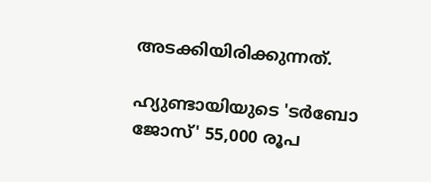അടക്കിയിരിക്കുന്നത്.

ഹ്യുണ്ടായിയുടെ 'ടർബോ ജോസ്' 55,000 രൂപ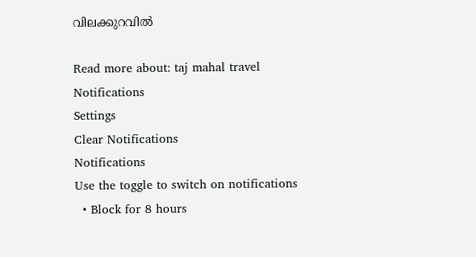വിലക്കുറവിൽ

Read more about: taj mahal travel
Notifications
Settings
Clear Notifications
Notifications
Use the toggle to switch on notifications
  • Block for 8 hours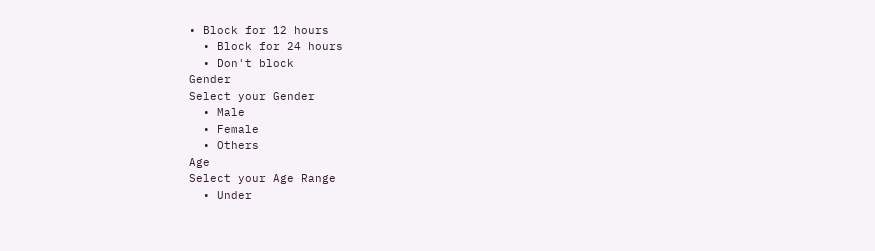• Block for 12 hours
  • Block for 24 hours
  • Don't block
Gender
Select your Gender
  • Male
  • Female
  • Others
Age
Select your Age Range
  • Under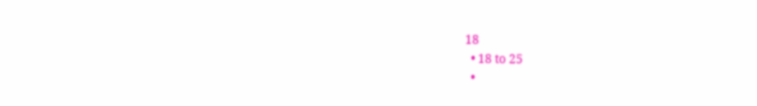18
  • 18 to 25
  •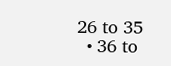26 to 35
  • 36 to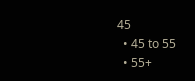45
  • 45 to 55
  • 55+